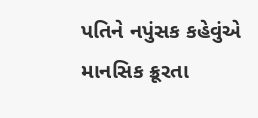પતિને નપુંસક કહેવુંએ માનસિક ક્રૂરતા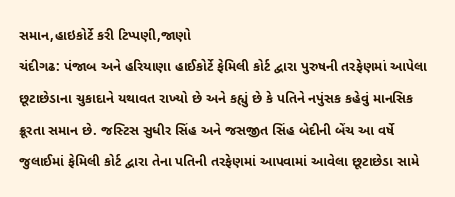સમાન,હાઇકોર્ટે કરી ટિપ્પણી,જાણો
ચંદીગઢ: પંજાબ અને હરિયાણા હાઈકોર્ટે ફેમિલી કોર્ટ દ્વારા પુરુષની તરફેણમાં આપેલા છૂટાછેડાના ચુકાદાને યથાવત રાખ્યો છે અને કહ્યું છે કે પતિને નપુંસક કહેવું માનસિક ક્રૂરતા સમાન છે. જસ્ટિસ સુધીર સિંહ અને જસજીત સિંહ બેદીની બેંચ આ વર્ષે જુલાઈમાં ફેમિલી કોર્ટ દ્વારા તેના પતિની તરફેણમાં આપવામાં આવેલા છૂટાછેડા સામે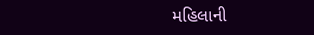મહિલાની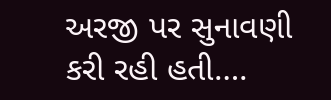અરજી પર સુનાવણી કરી રહી હતી….